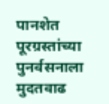पानशेत पूरग्रस्तांच्या पुनर्वसनाला मुदतवाढ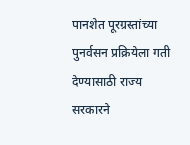पानशेत पूरग्रस्तांच्या पुनर्वसन प्रक्रियेला गती देण्यासाठी राज्य सरकारने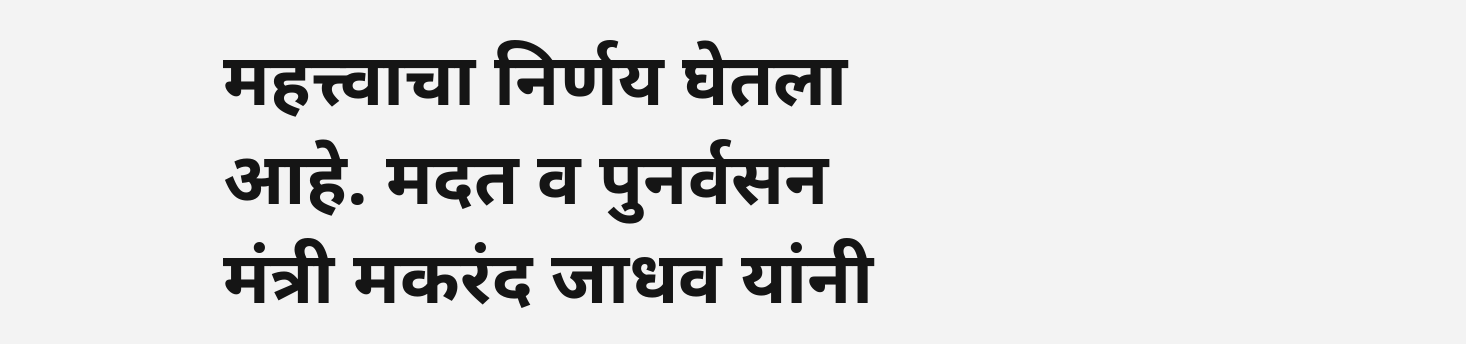महत्त्वाचा निर्णय घेतला आहे. मदत व पुनर्वसन मंत्री मकरंद जाधव यांनी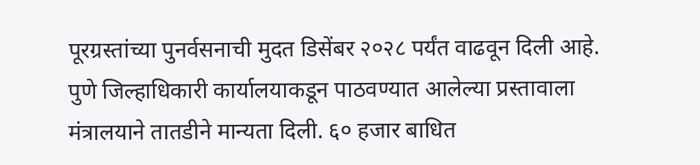पूरग्रस्तांच्या पुनर्वसनाची मुदत डिसेंबर २०२८ पर्यंत वाढवून दिली आहे. पुणे जिल्हाधिकारी कार्यालयाकडून पाठवण्यात आलेल्या प्रस्तावाला मंत्रालयाने तातडीने मान्यता दिली. ६० हजार बाधित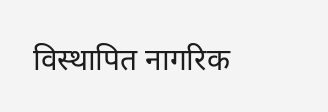विस्थापित नागरिक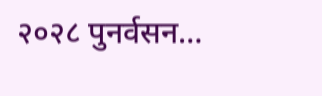२०२८ पुनर्वसन…